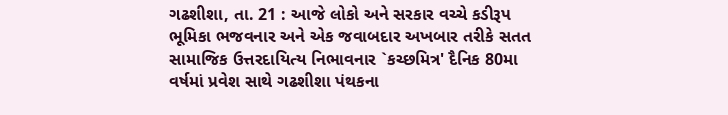ગઢશીશા, તા. 21 : આજે લોકો અને સરકાર વચ્ચે કડીરૂપ
ભૂમિકા ભજવનાર અને એક જવાબદાર અખબાર તરીકે સતત સામાજિક ઉત્તરદાયિત્ય નિભાવનાર `કચ્છમિત્ર' દૈનિક 80મા વર્ષમાં પ્રવેશ સાથે ગઢશીશા પંથકના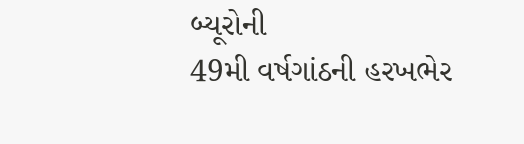બ્યૂરોની
49મી વર્ષગાંઠની હરખભેર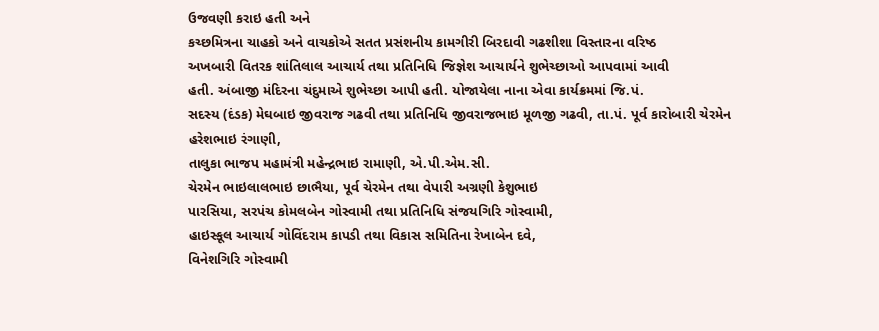ઉજવણી કરાઇ હતી અને
કચ્છમિત્રના ચાહકો અને વાચકોએ સતત પ્રસંશનીય કામગીરી બિરદાવી ગઢશીશા વિસ્તારના વરિષ્ઠ
અખબારી વિતરક શાંતિલાલ આચાર્ય તથા પ્રતિનિધિ જિજ્ઞેશ આચાર્યને શુભેચ્છાઓ આપવામાં આવી
હતી. અંબાજી મંદિરના ચંદુમાએ શુભેચ્છા આપી હતી. યોજાયેલા નાના એવા કાર્યક્રમમાં જિ.પં.
સદસ્ય (દંડક) મેઘબાઇ જીવરાજ ગઢવી તથા પ્રતિનિધિ જીવરાજભાઇ મૂળજી ગઢવી, તા.પં. પૂર્વ કારોબારી ચેરમેન હરેશભાઇ રંગાણી,
તાલુકા ભાજપ મહામંત્રી મહેન્દ્રભાઇ રામાણી, એ.પી.એમ.સી.
ચેરમેન ભાઇલાલભાઇ છાભૈયા, પૂર્વ ચેરમેન તથા વેપારી અગ્રણી કેશુભાઇ
પારસિયા, સરપંચ કોમલબેન ગોસ્વામી તથા પ્રતિનિધિ સંજયગિરિ ગોસ્વામી,
હાઇસ્કૂલ આચાર્ય ગોવિંદરામ કાપડી તથા વિકાસ સમિતિના રેખાબેન દવે,
વિનેશગિરિ ગોસ્વામી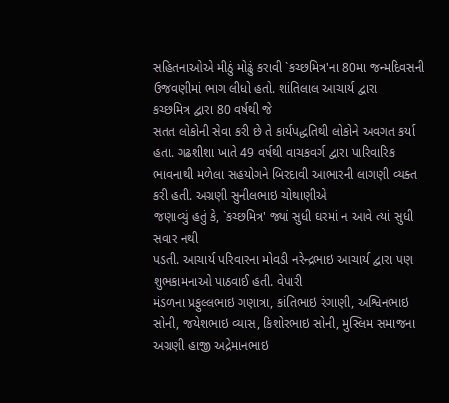સહિતનાઓએ મીઠું મોઢું કરાવી `કચ્છમિત્ર'ના 80મા જન્મદિવસની ઉજવણીમાં ભાગ લીધો હતો. શાંતિલાલ આચાર્ય દ્વારા
કચ્છમિત્ર દ્વારા 80 વર્ષથી જે
સતત લોકોની સેવા કરી છે તે કાર્યપદ્ધતિથી લોકોને અવગત કર્યા હતા. ગઢશીશા ખાતે 49 વર્ષથી વાચકવર્ગ દ્વારા પારિવારિક
ભાવનાથી મળેલા સહયોગને બિરદાવી આભારની લાગણી વ્યક્ત કરી હતી. અગ્રણી સુનીલભાઇ ચોથાણીએ
જણાવ્યું હતું કે, `કચ્છમિત્ર' જ્યાં સુધી ઘરમાં ન આવે ત્યાં સુધી સવાર નથી
પડતી. આચાર્ય પરિવારના મોવડી નરેન્દ્રભાઇ આચાર્ય દ્વારા પણ શુભકામનાઓ પાઠવાઈ હતી. વેપારી
મંડળના પ્રફુલ્લભાઇ ગણાત્રા, કાંતિભાઇ રંગાણી, અશ્વિનભાઇ સોની, જયેશભાઇ વ્યાસ, કિશોરભાઇ સોની, મુસ્લિમ સમાજના અગ્રણી હાજી અદ્રેમાનભાઇ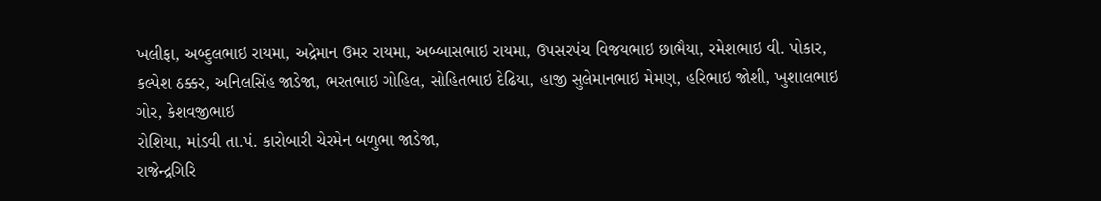ખલીફા, અબ્દુલભાઇ રાયમા, અદ્રેમાન ઉમર રાયમા, અબ્બાસભાઇ રાયમા, ઉપસરપંચ વિજયભાઇ છાભૈયા, રમેશભાઇ વી. પોકાર, કલ્પેશ ઠક્કર, અનિલસિંહ જાડેજા, ભરતભાઇ ગોહિલ, સોહિતભાઇ દેઢિયા, હાજી સુલેમાનભાઇ મેમણ, હરિભાઇ જોશી, ખુશાલભાઇ ગોર, કેશવજીભાઇ
રોશિયા, માંડવી તા.પં. કારોબારી ચેરમેન બળુભા જાડેજા,
રાજેન્દ્રગિરિ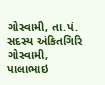ગોસ્વામી, તા.પં. સદસ્ય અંકિતગિરિ
ગોસ્વામી, પાલાભાઇ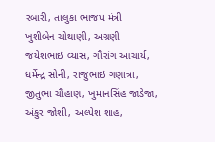રબારી, તાલુકા ભાજપ મંત્રી
ખુશીબેન ચોથાણી, અગ્રણી જયેશભાઇ વ્યાસ, ગૌરાંગ આચાર્ય, ધર્મેન્દ્ર સોની, રાજુભાઇ ગણાત્રા, જીતુભા ચૌહાણ, ખુમાનસિંહ જાડેજા, અંકુર જોશી, અલ્પેશ શાહ,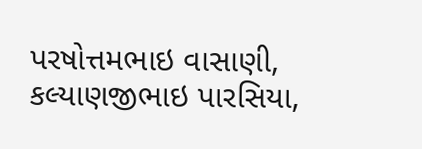પરષોત્તમભાઇ વાસાણી, કલ્યાણજીભાઇ પારસિયા,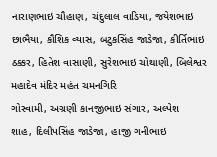નારાણભાઇ ચૌહાણ, ચંદુલાલ વાડિયા, જયેશભાઇ છાભૈયા, કૌશિક વ્યાસ, બટુકસિંહ જાડેજા, કીર્તિભાઇ ઠક્કર, હિતેશ વાસાણી, સુરેશભાઇ ચોથાણી, બિલેશ્વર મહાદેવ મંદિર મહંત ચમનગિરિ
ગોસ્વામી, અગ્રણી કાનજીભાઇ સંગાર, અલ્પેશ
શાહ, દિલીપસિંહ જાડેજા, હાજી ગનીભાઇ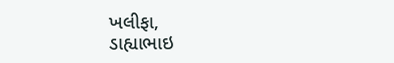ખલીફા,
ડાહ્યાભાઇ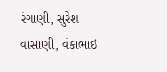રંગાણી, સુરેશ વાસાણી, વંકાભાઇ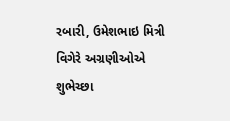રબારી, ઉમેશભાઇ મિત્રી વિગેરે અગ્રણીઓએ શુભેચ્છા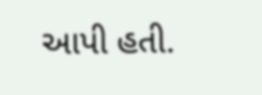આપી હતી.